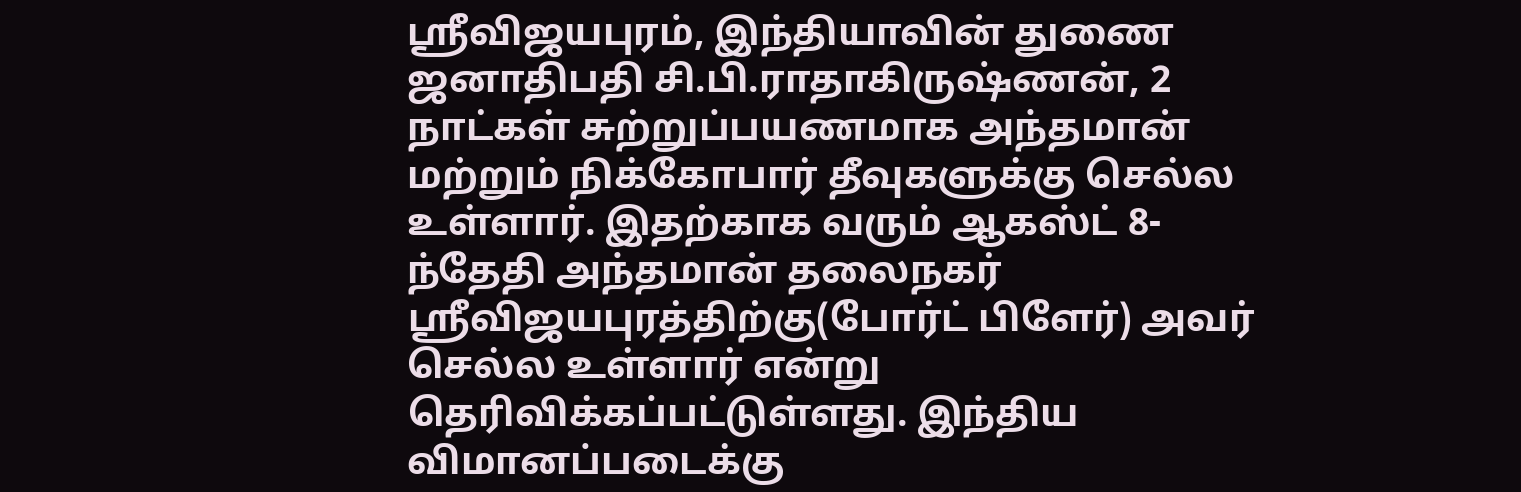ஸ்ரீவிஜயபுரம், இந்தியாவின் துணை ஜனாதிபதி சி.பி.ராதாகிருஷ்ணன், 2 நாட்கள் சுற்றுப்பயணமாக அந்தமான் மற்றும் நிக்கோபார் தீவுகளுக்கு செல்ல உள்ளார். இதற்காக வரும் ஆகஸ்ட் 8-ந்தேதி அந்தமான் தலைநகர் ஸ்ரீவிஜயபுரத்திற்கு(போர்ட் பிளேர்) அவர் செல்ல உள்ளார் என்று தெரிவிக்கப்பட்டுள்ளது. இந்திய விமானப்படைக்கு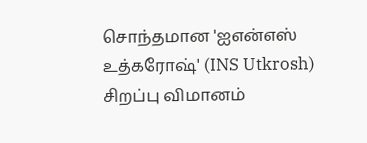சொந்தமான 'ஐஎன்எஸ் உத்கரோஷ்' (INS Utkrosh) சிறப்பு விமானம்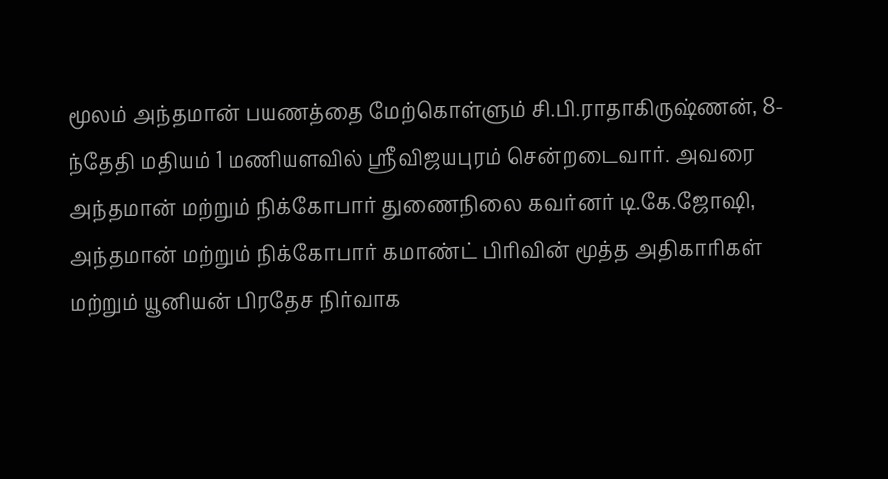மூலம் அந்தமான் பயணத்தை மேற்கொள்ளும் சி.பி.ராதாகிருஷ்ணன், 8-ந்தேதி மதியம் 1 மணியளவில் ஸ்ரீவிஜயபுரம் சென்றடைவார். அவரை அந்தமான் மற்றும் நிக்கோபார் துணைநிலை கவர்னர் டி.கே.ஜோஷி, அந்தமான் மற்றும் நிக்கோபார் கமாண்ட் பிரிவின் மூத்த அதிகாரிகள் மற்றும் யூனியன் பிரதேச நிர்வாக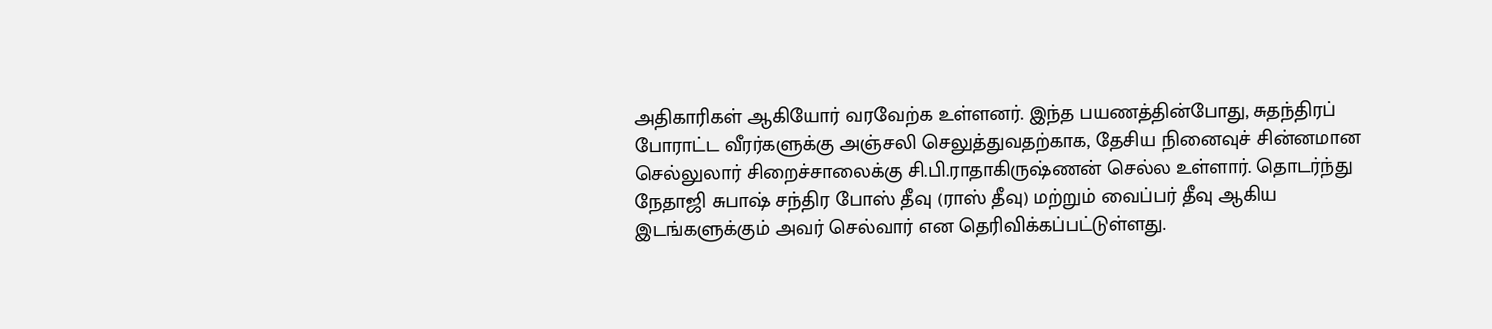அதிகாரிகள் ஆகியோர் வரவேற்க உள்ளனர். இந்த பயணத்தின்போது, சுதந்திரப் போராட்ட வீரர்களுக்கு அஞ்சலி செலுத்துவதற்காக, தேசிய நினைவுச் சின்னமான செல்லுலார் சிறைச்சாலைக்கு சி.பி.ராதாகிருஷ்ணன் செல்ல உள்ளார். தொடர்ந்து நேதாஜி சுபாஷ் சந்திர போஸ் தீவு (ராஸ் தீவு) மற்றும் வைப்பர் தீவு ஆகிய இடங்களுக்கும் அவர் செல்வார் என தெரிவிக்கப்பட்டுள்ளது.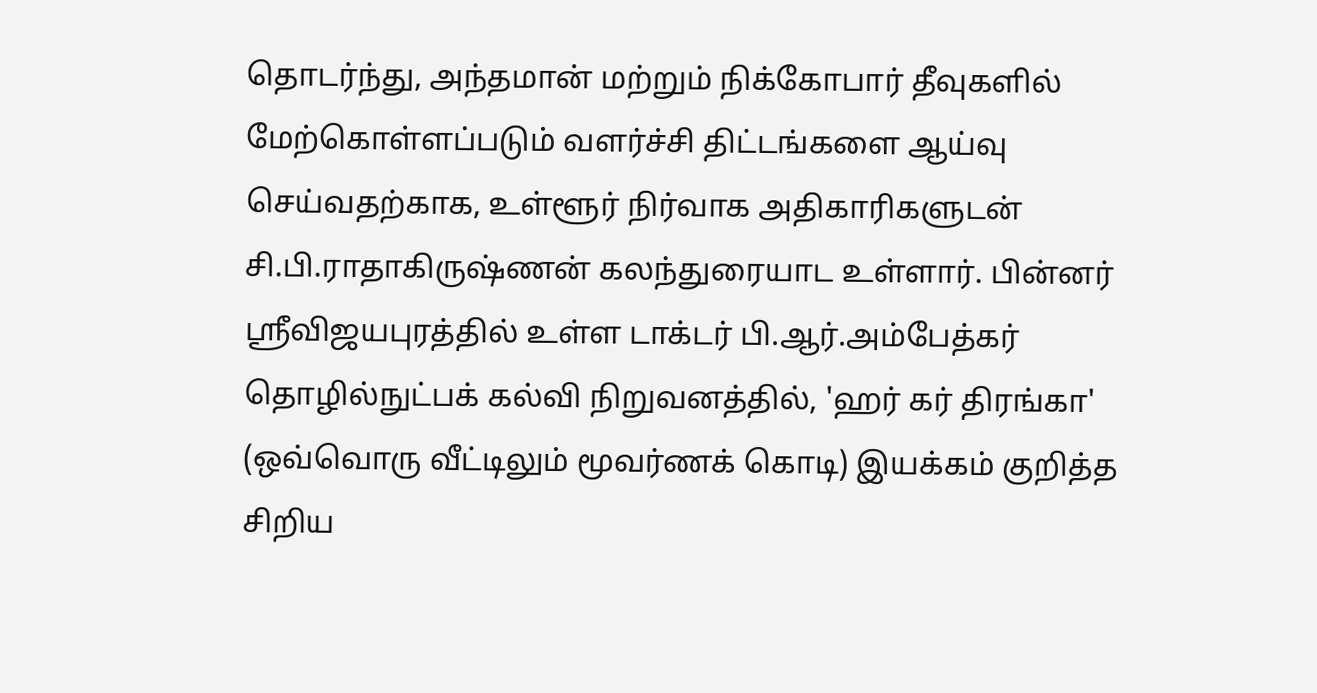தொடர்ந்து, அந்தமான் மற்றும் நிக்கோபார் தீவுகளில் மேற்கொள்ளப்படும் வளர்ச்சி திட்டங்களை ஆய்வு செய்வதற்காக, உள்ளூர் நிர்வாக அதிகாரிகளுடன் சி.பி.ராதாகிருஷ்ணன் கலந்துரையாட உள்ளார். பின்னர் ஸ்ரீவிஜயபுரத்தில் உள்ள டாக்டர் பி.ஆர்.அம்பேத்கர் தொழில்நுட்பக் கல்வி நிறுவனத்தில், 'ஹர் கர் திரங்கா' (ஒவ்வொரு வீட்டிலும் மூவர்ணக் கொடி) இயக்கம் குறித்த சிறிய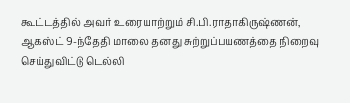கூட்டத்தில் அவர் உரையாற்றும் சி.பி.ராதாகிருஷ்ணன், ஆகஸ்ட் 9-ந்தேதி மாலை தனது சுற்றுப்பயணத்தை நிறைவு செய்துவிட்டு டெல்லி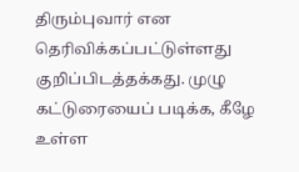திரும்புவார் என தெரிவிக்கப்பட்டுள்ளது குறிப்பிடத்தக்கது. முழு கட்டுரையைப் படிக்க, கீழே உள்ள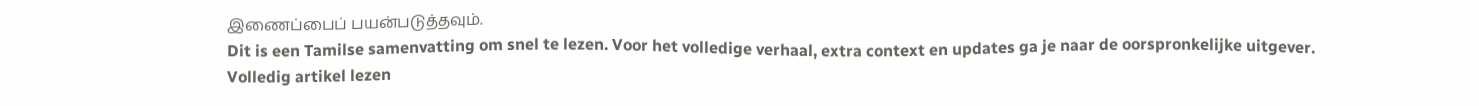இணைப்பைப் பயன்படுத்தவும்.
Dit is een Tamilse samenvatting om snel te lezen. Voor het volledige verhaal, extra context en updates ga je naar de oorspronkelijke uitgever.
Volledig artikel lezen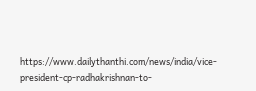https://www.dailythanthi.com/news/india/vice-president-cp-radhakrishnan-to-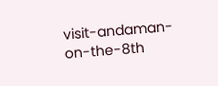visit-andaman-on-the-8th